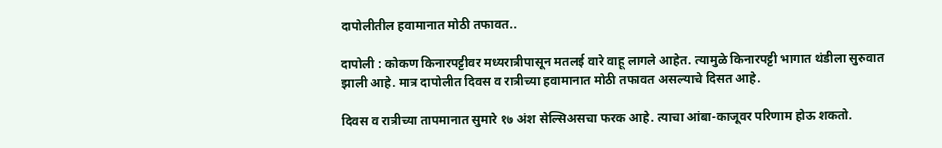दापोलीतील हवामानात मोठी तफावत..

दापोली : कोकण किनारपट्टीवर मध्यरात्रीपासून मतलई वारे वाहू लागले आहेत. त्यामुळे किनारपट्टी भागात थंडीला सुरुवात झाली आहे. मात्र दापोलीत दिवस व रात्रीच्या हवामानात मोठी तफावत असल्याचे दिसत आहे.

दिवस व रात्रीच्या तापमानात सुमारे १७ अंश सेल्सिअसचा फरक आहे. त्याचा आंबा-काजूवर परिणाम होऊ शकतो.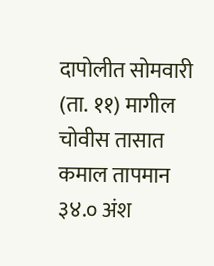दापोलीत सोमवारी (ता. ११) मागील चोवीस तासात कमाल तापमान ३४.० अंश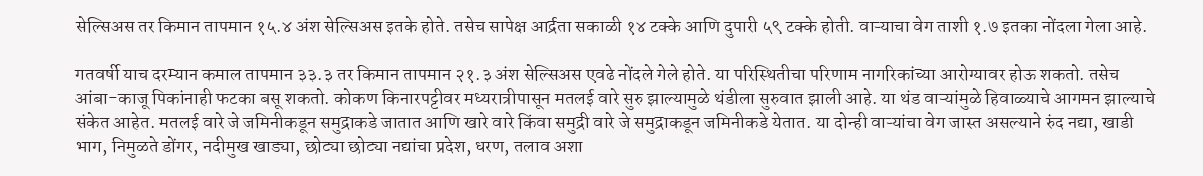सेल्सिअस तर किमान तापमान १५.४ अंश सेल्सिअस इतके होते. तसेच सापेक्ष आर्द्रता सकाळी १४ टक्के आणि दुपारी ५९ टक्के होती. वाऱ्याचा वेग ताशी १.७ इतका नोंदला गेला आहे.

गतवर्षी याच दरम्यान कमाल तापमान ३३.३ तर किमान तापमान २१.३ अंश सेल्सिअस एवढे नोंदले गेले होते. या परिस्थितीचा परिणाम नागरिकांच्या आरोग्यावर होऊ शकतो. तसेच आंबा-काजू पिकांनाही फटका बसू शकतो. कोकण किनारपट्टीवर मध्यरात्रीपासून मतलई वारे सुरु झाल्यामुळे थंडीला सुरुवात झाली आहे. या थंड वाऱ्यांमुळे हिवाळ्याचे आगमन झाल्याचे संकेत आहेत. मतलई वारे जे जमिनीकडून समुद्राकडे जातात आणि खारे वारे किंवा समुद्री वारे जे समुद्राकडून जमिनीकडे येतात. या दोन्ही वाऱ्यांचा वेग जास्त असल्याने रुंद नद्या, खाडी भाग, निमुळते डोंगर, नदीमुख खाड्या, छोट्या छोट्या नद्यांचा प्रदेश, धरण, तलाव अशा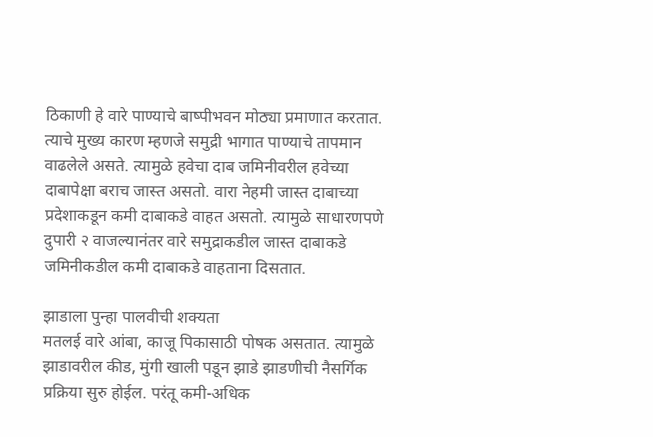ठिकाणी हे वारे पाण्याचे बाष्पीभवन मोठ्या प्रमाणात करतात. त्याचे मुख्य कारण म्हणजे समुद्री भागात पाण्याचे तापमान वाढलेले असते. त्यामुळे हवेचा दाब जमिनीवरील हवेच्या दाबापेक्षा बराच जास्त असतो. वारा नेहमी जास्त दाबाच्या प्रदेशाकडून कमी दाबाकडे वाहत असतो. त्यामुळे साधारणपणे दुपारी २ वाजल्यानंतर वारे समुद्राकडील जास्त दाबाकडे जमिनीकडील कमी दाबाकडे वाहताना दिसतात.

झाडाला पुन्हा पालवीची शक्यता
मतलई वारे आंबा, काजू पिकासाठी पोषक असतात. त्यामुळे झाडावरील कीड, मुंगी खाली पडून झाडे झाडणीची नैसर्गिक प्रक्रिया सुरु होईल. परंतू कमी-अधिक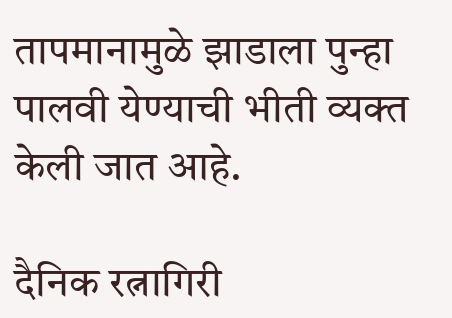तापमानामुळे झाडाला पुन्हा पालवी येण्याची भीती व्यक्त केली जात आहे.

दैनिक रत्नागिरी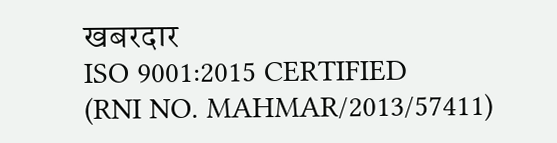खबरदार
ISO 9001:2015 CERTIFIED
(RNI NO. MAHMAR/2013/57411)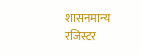शासनमान्य रजिस्टर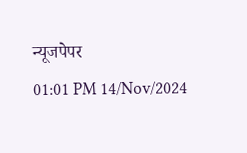न्यूजपेपर
01:01 PM 14/Nov/2024